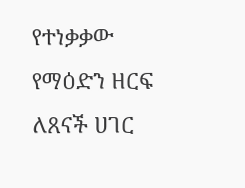የተነቃቃው የማዕድን ዘርፍ ለጸናች ሀገር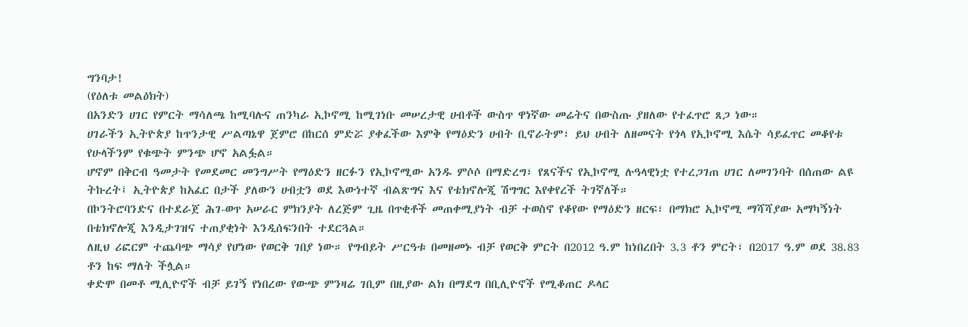ግንባታ!
(የዕለቱ መልዕክት)
በአንድን ሀገር የምርት ማሳለጫ ከሚባሉና ጠንካራ ኢኮኖሚ ከሚገነቡ መሠረታዊ ሀብቶች ውስጥ ዋነኛው መሬትና በውስጡ ያዘለው የተፈጥሮ ጸጋ ነው።
ሀገራችን ኢትዮጵያ ከጥንታዊ ሥልጣኔዋ ጀምሮ በከርሰ ምድሯ ያቀፈችው እምቅ የማዕድን ሀብት ቢኖራትም፣ ይህ ሀብት ለዘመናት የጎላ የኢኮኖሚ እሴት ሳይፈጥር መቆየቱ የሁላችንም የቁጭት ምንጭ ሆኖ አልፏል።
ሆኖም በቅርብ ዓመታት የመደመር መንግሥት የማዕድን ዘርፉን የኢኮኖሚው አንዱ ምሶሶ በማድረግ፣ የጸናችና የኢኮኖሚ ሉዓላዊነቷ የተረጋገጠ ሀገር ለመገንባት በሰጠው ልዩ ትኩረት፤ ኢትዮጵያ ከአፈር በታች ያለውን ሀብቷን ወደ እውነተኛ ብልጽግና እና የቴክኖሎጂ ሽግግር እየቀየረች ትገኛለች።
በኮንትሮባንድና በተደራጀ ሕገ-ወጥ አሠራር ምክንያት ለረጅም ጊዜ በጥቂቶች መጠቀሚያነት ብቻ ተወስኖ የቆየው የማዕድን ዘርፍ፣ በማክሮ ኢኮኖሚ ማሻሻያው አማካኝነት በቴክኖሎጂ እንዲታገዝና ተጠያቂነት እንዲሰፍንበት ተደርጓል።
ለዚህ ሪፎርም ተጨባጭ ማሳያ የሆነው የወርቅ ገበያ ነው። የግብይት ሥርዓቱ በመዘመኑ ብቻ የወርቅ ምርት በ2012 ዓ.ም ከነበረበት 3.3 ቶን ምርት፣ በ2017 ዓ.ም ወደ 38.83 ቶን ከፍ ማለት ችሏል።
ቀድሞ በመቶ ሚሊዮኖች ብቻ ይገኝ የነበረው የውጭ ምንዛሬ ገቢም በዚያው ልክ በማደግ በቢሊዮኖች የሚቆጠር ዶላር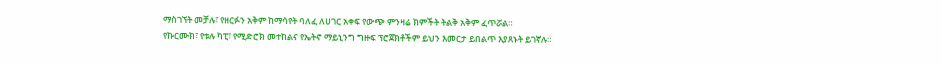ማስገኘት መቻሉ፣ የዘርፉን አቅም ከማሳየት ባለፈ ለሀገር አቀፍ የውጭ ምንዛሬ ክምችት ትልቅ አቅም ፈጥሯል።
የኩርሙክ፣ የቱሉ ካፒ፣ የሚድሮክ መተከልና የኤትኖ ማይኒንግ ግዙፍ ፕሮጀክቶችም ይህን እመርታ ይበልጥ እያጸኑት ይገኛሉ።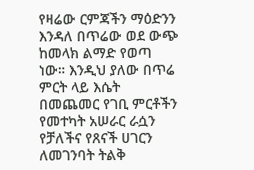የዛሬው ርምጃችን ማዕድንን እንዳለ በጥሬው ወደ ውጭ ከመላክ ልማድ የወጣ ነው። እንዲህ ያለው በጥሬ ምርት ላይ እሴት በመጨመር የገቢ ምርቶችን የመተካት አሠራር ራሷን የቻለችና የጸናች ሀገርን ለመገንባት ትልቅ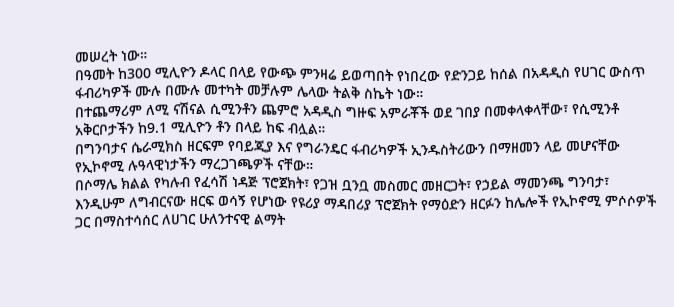መሠረት ነው።
በዓመት ከ300 ሚሊዮን ዶላር በላይ የውጭ ምንዛሬ ይወጣበት የነበረው የድንጋይ ከሰል በአዳዲስ የሀገር ውስጥ ፋብሪካዎች ሙሉ በሙሉ መተካት መቻሉም ሌላው ትልቅ ስኬት ነው።
በተጨማሪም ለሚ ናሽናል ሲሚንቶን ጨምሮ አዳዲስ ግዙፍ አምራቾች ወደ ገበያ በመቀላቀላቸው፣ የሲሚንቶ አቅርቦታችን ከ9.1 ሚሊዮን ቶን በላይ ከፍ ብሏል።
በግንባታና ሴራሚክስ ዘርፍም የባይጂያ እና የግራንዴር ፋብሪካዎች ኢንዱስትሪውን በማዘመን ላይ መሆናቸው የኢኮኖሚ ሉዓላዊነታችን ማረጋገጫዎች ናቸው።
በሶማሌ ክልል የካሉብ የፈሳሽ ነዳጅ ፕሮጀክት፣ የጋዝ ቧንቧ መስመር መዘርጋት፣ የኃይል ማመንጫ ግንባታ፣ እንዲሁም ለግብርናው ዘርፍ ወሳኝ የሆነው የዩሪያ ማዳበሪያ ፕሮጀክት የማዕድን ዘርፉን ከሌሎች የኢኮኖሚ ምሶሶዎች ጋር በማስተሳሰር ለሀገር ሁለንተናዊ ልማት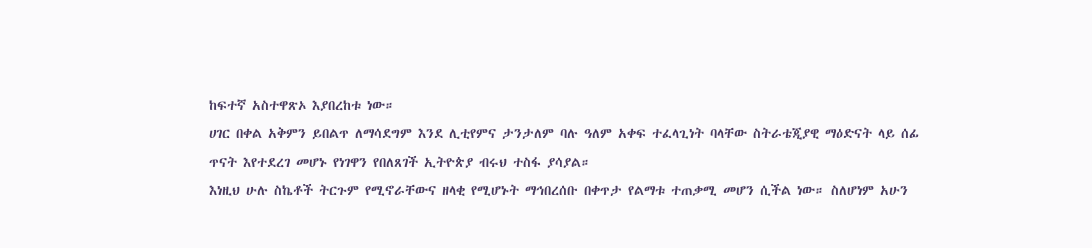ከፍተኛ አስተዋጽኦ እያበረከቱ ነው።
ሀገር በቀል አቅምን ይበልጥ ለማሳደግም እንደ ሊቲየምና ታንታለም ባሉ ዓለም አቀፍ ተፈላጊነት ባላቸው ስትራቴጂያዊ ማዕድናት ላይ ሰፊ ጥናት እየተደረገ መሆኑ የነገዋን የበለጸገች ኢትዮጵያ ብሩህ ተስፋ ያሳያል።
እነዚህ ሁሉ ስኬቶች ትርጉም የሚኖራቸውና ዘላቂ የሚሆኑት ማኅበረሰቡ በቀጥታ የልማቱ ተጠቃሚ መሆን ሲችል ነው። ስለሆነም አሁን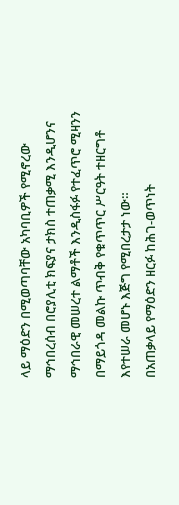ላይ ማዕድን በሚወጣባቸው አካባቢዎች የሚኖረው ማኅበረሰብ በሮያሊቲ ክፍያና ታክስ ተጠቃሚ እንዲሆንና ማኅበራዊ መሠረተ ልማቶች እንዲስፋፉ የተፈጥሮ ሚዛንን በማይጎዳ መልኩ ጥብቅ የቁጥጥር ሥርዓት ተዘርግቶ እየተሠራ መሆኑ እጅግ የሚበረታታ ነው።
በአጠቃላይ የማዕድን ዘርፉ ከሕገ-ወጥነት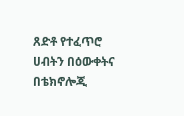ጸድቶ የተፈጥሮ ሀብትን በዕውቀትና በቴክኖሎጂ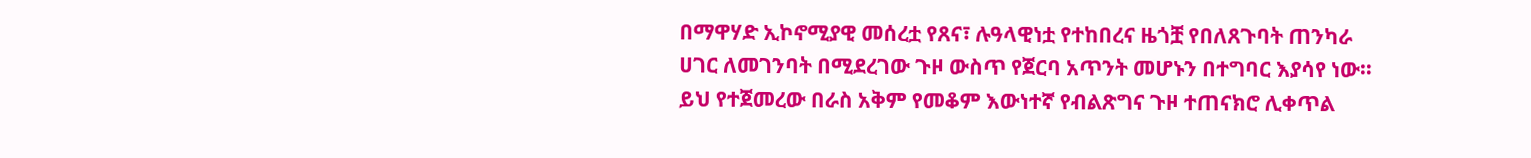በማዋሃድ ኢኮኖሚያዊ መሰረቷ የጸና፣ ሉዓላዊነቷ የተከበረና ዜጎቿ የበለጸጉባት ጠንካራ ሀገር ለመገንባት በሚደረገው ጉዞ ውስጥ የጀርባ አጥንት መሆኑን በተግባር እያሳየ ነው።
ይህ የተጀመረው በራስ አቅም የመቆም እውነተኛ የብልጽግና ጉዞ ተጠናክሮ ሊቀጥል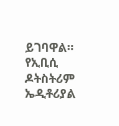ይገባዋል።
የኢቢሲ ዶትስትሪም ኤዲቶሪያል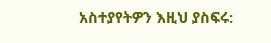አስተያየትዎን እዚህ ያስፍሩ: